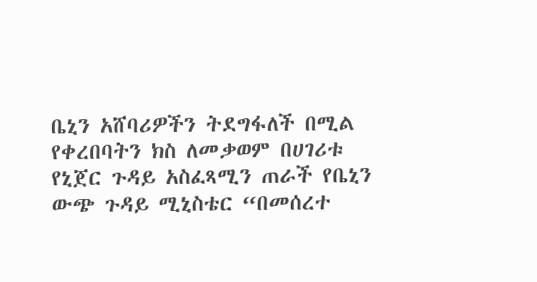ቤኒን አሸባሪዎችን ትደግፋለች በሚል የቀረበባትን ክስ ለመቃወም በሀገሪቱ የኒጀር ጉዳይ አስፈጻሚን ጠራች የቤኒን ውጭ ጉዳይ ሚኒስቴር “በመሰረተ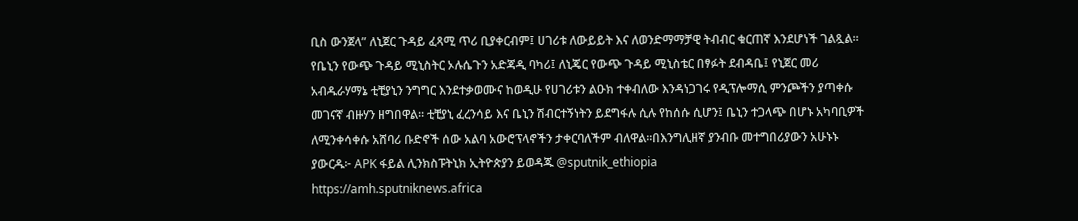ቢስ ውንጀላ” ለኒጀር ጉዳይ ፈጻሚ ጥሪ ቢያቀርብም፤ ሀገሪቱ ለውይይት እና ለወንድማማቻዊ ትብብር ቁርጠኛ እንደሆነች ገልጿል። የቤኒን የውጭ ጉዳይ ሚኒስትር ኦሉሴጉን አድጃዲ ባካሪ፤ ለኒጄር የውጭ ጉዳይ ሚኒስቴር በፃፉት ደብዳቤ፤ የኒጀር መሪ አብዱራሃማኔ ቲቺያኒን ንግግር እንደተቃወሙና ከወዲሁ የሀገሪቱን ልዑክ ተቀብለው እንዳነጋገሩ የዲፕሎማሲ ምንጮችን ያጣቀሱ መገናኛ ብዙሃን ዘግበዋል። ቲቺያኒ ፈረንሳይ እና ቤኒን ሽብርተኝነትን ይደግፋሉ ሲሉ የከሰሱ ሲሆን፤ ቤኒን ተጋላጭ በሆኑ አካባቢዎች ለሚንቀሳቀሱ አሸባሪ ቡድኖች ሰው አልባ አውሮፕላኖችን ታቀርባለችም ብለዋል።በእንግሊዘኛ ያንብቡ መተግበሪያውን አሁኑኑ ያውርዱ፦ APK ፋይል ሊንክስፑትኒክ ኢትዮጵያን ይወዳጁ @sputnik_ethiopia
https://amh.sputniknews.africa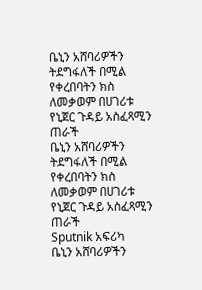ቤኒን አሸባሪዎችን ትደግፋለች በሚል የቀረበባትን ክስ ለመቃወም በሀገሪቱ የኒጀር ጉዳይ አስፈጻሚን ጠራች
ቤኒን አሸባሪዎችን ትደግፋለች በሚል የቀረበባትን ክስ ለመቃወም በሀገሪቱ የኒጀር ጉዳይ አስፈጻሚን ጠራች
Sputnik አፍሪካ
ቤኒን አሸባሪዎችን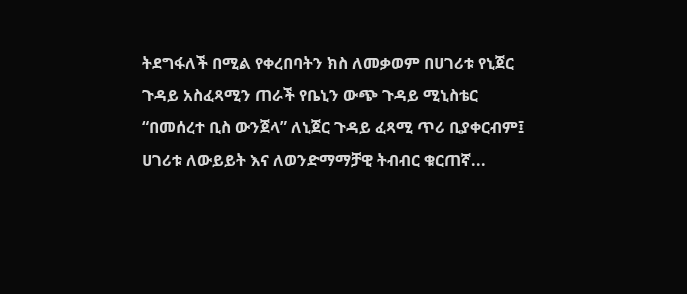ትደግፋለች በሚል የቀረበባትን ክስ ለመቃወም በሀገሪቱ የኒጀር ጉዳይ አስፈጻሚን ጠራች የቤኒን ውጭ ጉዳይ ሚኒስቴር “በመሰረተ ቢስ ውንጀላ” ለኒጀር ጉዳይ ፈጻሚ ጥሪ ቢያቀርብም፤ ሀገሪቱ ለውይይት እና ለወንድማማቻዊ ትብብር ቁርጠኛ...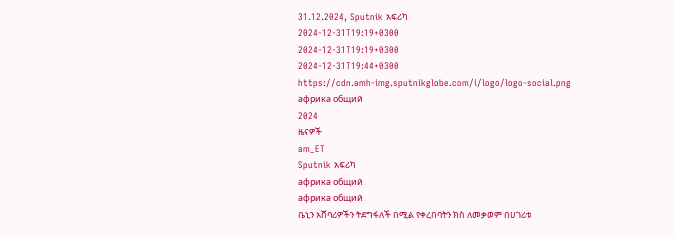31.12.2024, Sputnik አፍሪካ
2024-12-31T19:19+0300
2024-12-31T19:19+0300
2024-12-31T19:44+0300
https://cdn.amh-img.sputnikglobe.com/i/logo/logo-social.png
африка общий
2024
ዜናዎች
am_ET
Sputnik አፍሪካ
африка общий
африка общий
ቤኒን አሸባሪዎችን ትደግፋለች በሚል የቀረበባትን ክስ ለመቃወም በሀገሪቱ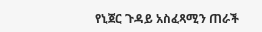የኒጀር ጉዳይ አስፈጻሚን ጠራች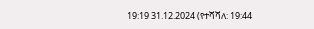19:19 31.12.2024 (የተሻሻለ: 19:44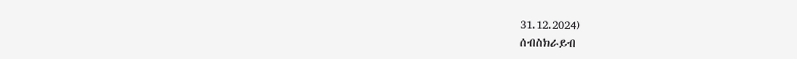31.12.2024)
ሰብስክራይብ